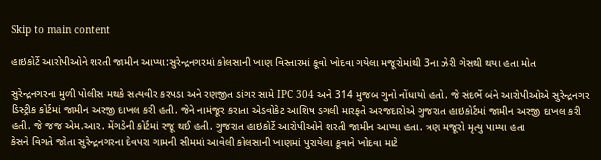Skip to main content

હાઇકોર્ટે આરોપીઓને શરતી જામીન આપ્યા:સુરેન્દ્રનગરમાં કોલસાની ખાણ વિસ્તારમાં કૂવો ખોદવા ગયેલા મજૂરોમાંથી 3ના ઝેરી ગેસથી થયા હતા મોત

સુરેન્દ્રનગરના મુળી પોલીસ મથકે સત્યવીર કરપડા અને રણજીત ડાંગર સામે IPC 304 અને 314 મુજબ ગુનો નોંધાયો હતો. જે સંદર્ભે બંને આરોપીઓએ સુરેન્દ્રનગર ડિસ્ટ્રીક કોર્ટમાં જામીન અરજી દાખલ કરી હતી. જેને નામંજૂર કરાતા એડવોકેટ આશિષ ડગલી મારફતે અરજદારોએ ગુજરાત હાઇકોર્ટમાં જામીન અરજી દાખલ કરી હતી. જે જજ એમ.આર. મેંગડેની કોર્ટમાં રજૂ થઈ હતી. ગુજરાત હાઇકોર્ટે આરોપીઓને શરતી જામીન આપ્યા હતા. ત્રણ મજૂરો મૃત્યુ પામ્યા હતા
કેસને વિગતે જોતા સુરેન્દ્રનગરના દેવપરા ગામની સીમમાં આવેલી કોલસાની ખાણમાં પુરાયેલા કૂવાને ખોદવા માટે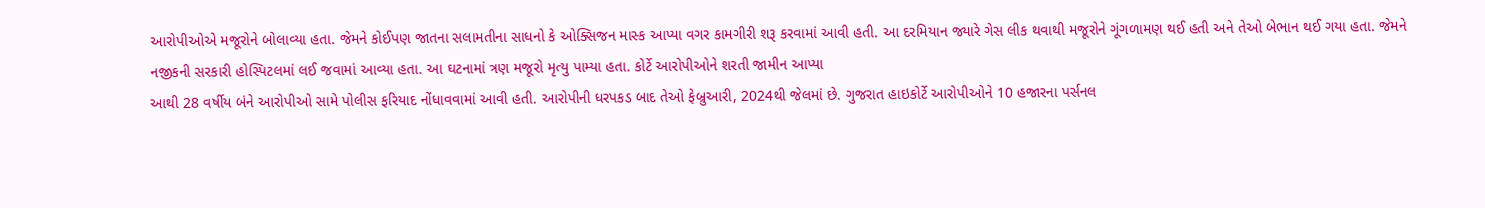આરોપીઓએ મજૂરોને બોલાવ્યા હતા. જેમને કોઈપણ જાતના સલામતીના સાધનો કે ઓક્સિજન માસ્ક આપ્યા વગર કામગીરી શરૂ કરવામાં આવી હતી. આ દરમિયાન જ્યારે ગેસ લીક થવાથી મજૂરોને ગૂંગળામણ થઈ હતી અને તેઓ બેભાન થઈ ગયા હતા. જેમને નજીકની સરકારી હોસ્પિટલમાં લઈ જવામાં આવ્યા હતા. આ ઘટનામાં ત્રણ મજૂરો મૃત્યુ પામ્યા હતા. કોર્ટે આરોપીઓને શરતી જામીન આપ્યા
આથી 28 વર્ષીય બંને આરોપીઓ સામે પોલીસ ફરિયાદ નોંધાવવામાં આવી હતી. આરોપીની ધરપકડ બાદ તેઓ ફેબ્રુઆરી, 2024થી જેલમાં છે. ગુજરાત હાઇકોર્ટે આરોપીઓને 10 હજારના પર્સનલ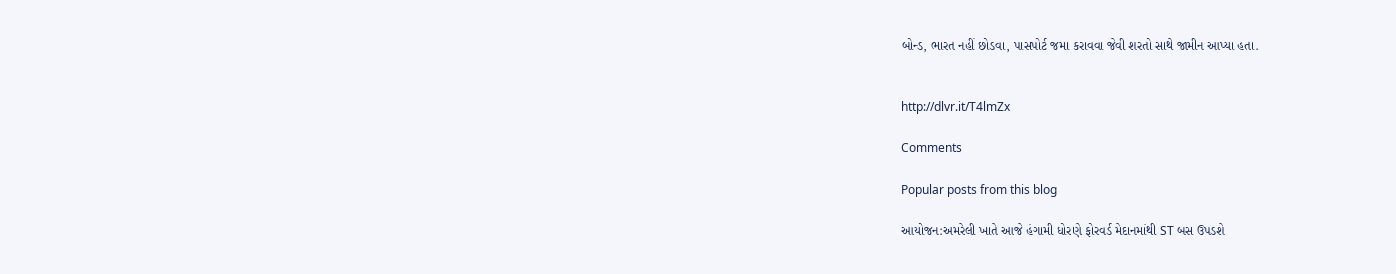બોન્ડ, ભારત નહીં છોડવા, પાસપોર્ટ જમા કરાવવા જેવી શરતો સાથે જામીન આપ્યા હતા.


http://dlvr.it/T4lmZx

Comments

Popular posts from this blog

આયોજન:અમરેલી ખાતે આજે હંગામી ધોરણે ફોરવર્ડ મેદાનમાંથી ST બસ ઉપડશે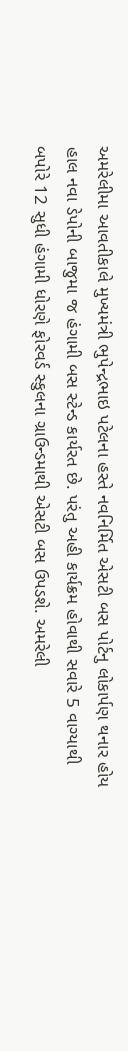અમરેલીમા આવતીકાલે મુખ્યમંત્રી ભુપેન્દ્રભાઇ પટેલના હસ્તે નવનિર્મિત એસટી બસ પોર્ટનુ લોકાર્પણ થનાર હોય હાલ નવા ડેપોની બાજુમા જ હંગામી બસ સ્ટેન્ડ કાર્યરત છે. પરંતુ અહી કાર્યક્રમ હોવાથી સવારે 5 વાગ્યાથી બપોરે 12 સુધી હંગામી ધોરણે ફોરવર્ડ સ્કુલના ગ્રાઉન્ડમાથી એસટી બસ ઉપડશે. અમરેલી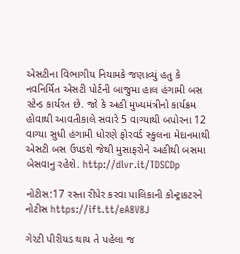એસટીના વિભાગીય નિયામકે જણાવ્યું હતુ કે નવનિર્મિત એસટી પોર્ટની બાજુમા હાલ હંગામી બસ સ્ટેન્ડ કાર્યરત છે. જો કે અહી મુખ્યમંત્રીનો કાર્યક્રમ હોવાથી આવતીકાલે સવારે 5 વાગ્યાથી બપોરના 12 વાગ્યા સુધી હંગામી ધોરણે ફોરવર્ડ સ્કુલના મેદાનમાથી એસટી બસ ઉપડશે જેથી મુસાફરોને અહીથી બસમા બેસવાનુ રહેશે. http://dlvr.it/TDSCDp

નોટીસ:17 રસ્તા રીપેર કરવા પાલિકાની કોન્ટ્રાકટરને નોટીસ https://ift.tt/eA8V8J

ગેરંટી પીરીયડ થાય તે પહેલા જ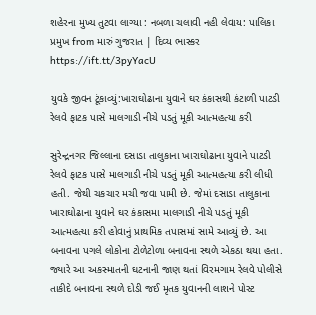શહેરના મુખ્ય તુટવા લાગ્યા : નબળા ચલાવી નહી લેવાય: પાલિકા પ્રમુખ from મારું ગુજરાત | દિવ્ય ભાસ્કર https://ift.tt/3pyYacU

યુવકે જીવન ટૂંકાવ્યું:ખારાઘોઢાના યુવાને ઘર કંકાસથી કંટાળી પાટડી રેલવે ફાટક પાસે માલગાડી નીચે પડતું મૂકી આત્મહત્યા કરી

સુરેન્દ્રનગર જિલ્લાના દસાડા તાલુકાના ખારાઘોઢાના યુવાને પાટડી રેલવે ફાટક પાસે માલગાડી નીચે પડતું મૂકી આત્મહત્યા કરી લીધી હતી. જેથી ચકચાર મચી જવા પામી છે. જેમાં દસાડા તાલુકાના ખારાઘોઢાના યુવાને ઘર કંકાસમા માલગાડી નીચે પડતું મૂકી આત્મહત્યા કરી હોવાનું પ્રાથમિક તપાસમાં સામે આવ્યું છે. આ બનાવના પગલે લોકોના ટોળેટોળા બનાવના સ્થળે એકઠા થયા હતા. જ્યારે આ અકસ્માતની ઘટનાની જાણ થતાં વિરમગામ રેલવે પોલીસે તાકીદે બનાવના સ્થળે દોડી જઈ મૃતક યુવાનની લાશને પોસ્ટ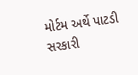મોર્ટમ અર્થે પાટડી સરકારી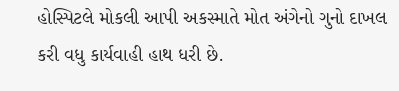હોસ્પિટલે મોકલી આપી અકસ્માતે મોત અંગેનો ગુનો દાખલ કરી વધુ કાર્યવાહી હાથ ધરી છે.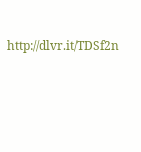http://dlvr.it/TDSf2n